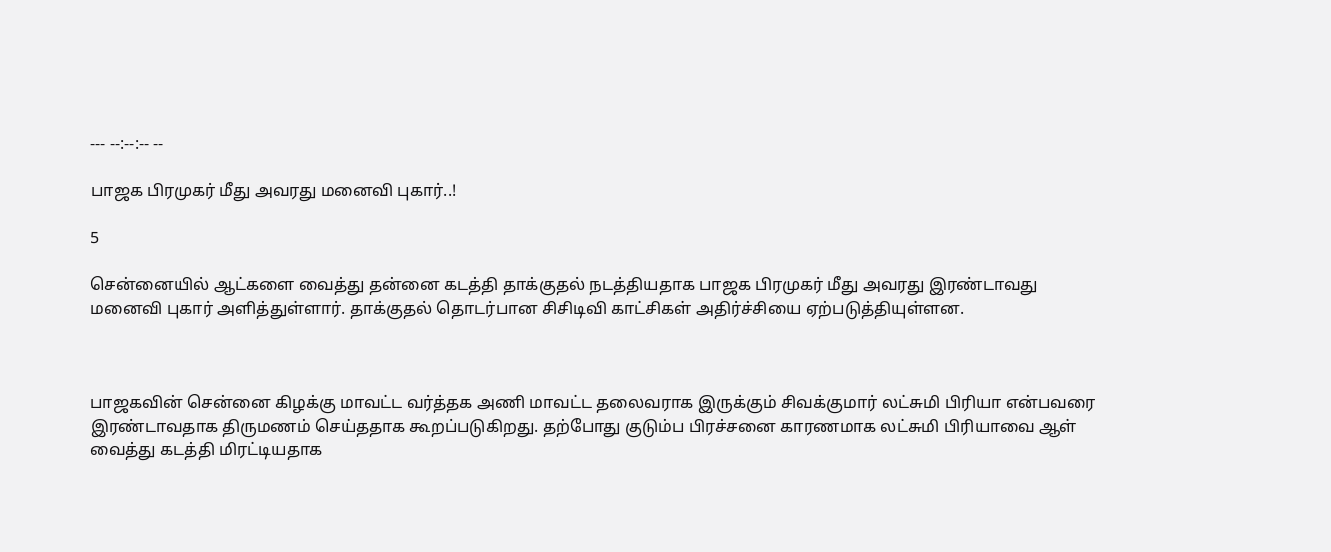--- --:--:-- --

பாஜக பிரமுகர் மீது அவரது மனைவி புகார்..!

5

சென்னையில் ஆட்களை வைத்து தன்னை கடத்தி தாக்குதல் நடத்தியதாக பாஜக பிரமுகர் மீது அவரது இரண்டாவது மனைவி புகார் அளித்துள்ளார். தாக்குதல் தொடர்பான சிசிடிவி காட்சிகள் அதிர்ச்சியை ஏற்படுத்தியுள்ளன.



பாஜகவின் சென்னை கிழக்கு மாவட்ட வர்த்தக அணி மாவட்ட தலைவராக இருக்கும் சிவக்குமார் லட்சுமி பிரியா என்பவரை இரண்டாவதாக திருமணம் செய்ததாக கூறப்படுகிறது. தற்போது குடும்ப பிரச்சனை காரணமாக லட்சுமி பிரியாவை ஆள் வைத்து கடத்தி மிரட்டியதாக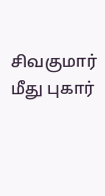சிவகுமார் மீது புகார்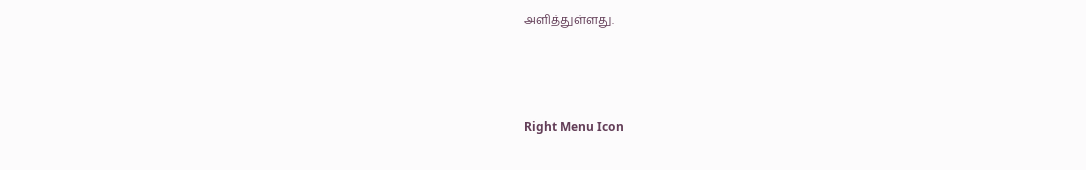அளித்துள்ளது.



Right Menu Icon